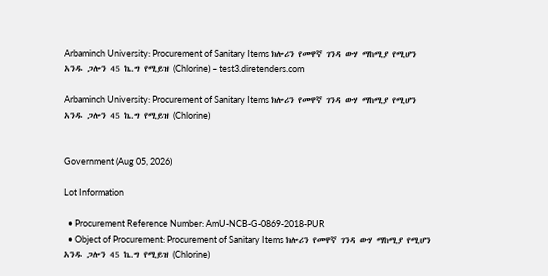Arbaminch University: Procurement of Sanitary Items ክሎሪን የመዋኛ ገንዳ ውሃ ማከሚያ የሚሆን አንዱ ጋሎን 45 ኬ.ግ የሚይዝ (Chlorine) – test3.diretenders.com

Arbaminch University: Procurement of Sanitary Items ክሎሪን የመዋኛ ገንዳ ውሃ ማከሚያ የሚሆን አንዱ ጋሎን 45 ኬ.ግ የሚይዝ (Chlorine)


Government (Aug 05, 2026)

Lot Information

  • Procurement Reference Number: AmU-NCB-G-0869-2018-PUR
  • Object of Procurement: Procurement of Sanitary Items ክሎሪን የመዋኛ ገንዳ ውሃ ማከሚያ የሚሆን አንዱ ጋሎን 45 ኬ.ግ የሚይዝ (Chlorine)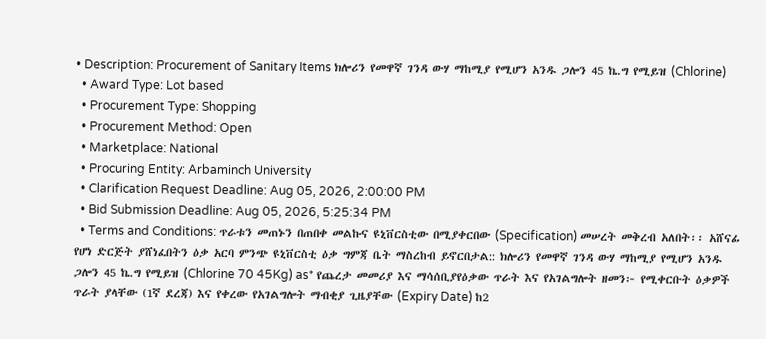• Description: Procurement of Sanitary Items ክሎሪን የመዋኛ ገንዳ ውሃ ማከሚያ የሚሆን አንዱ ጋሎን 45 ኬ.ግ የሚይዝ (Chlorine)
  • Award Type: Lot based
  • Procurement Type: Shopping
  • Procurement Method: Open
  • Marketplace: National
  • Procuring Entity: Arbaminch University
  • Clarification Request Deadline: Aug 05, 2026, 2:00:00 PM
  • Bid Submission Deadline: Aug 05, 2026, 5:25:34 PM
  • Terms and Conditions: ጥራቱን መጠኑን በጠበቀ መልኩና ዩኒቨርስቲው በሚያቀርበው (Specification) መሠረት መቅረብ አለበት፡፡ አሸናፊ የሆነ ድርጅት ያሸነፈበትን ዕቃ አርባ ምንጭ ዩኒቨርስቲ ዕቃ ግምጃ ቤት ማስረከብ ይኖርበታል:: ክሎሪን የመዋኛ ገንዳ ውሃ ማከሚያ የሚሆን አንዱ ጋሎን 45 ኬ.ግ የሚይዝ (Chlorine 70 45Kg) as* የጨረታ መመሪያ እና ማሳሰቢያየዕቃው ጥራት እና የአገልግሎት ዘመን፦ የሚቀርቡት ዕቃዎች ጥራት ያላቸው (1ኛ ደረጃ) እና የቀረው የአገልግሎት ማብቂያ ጊዜያቸው (Expiry Date) ከ2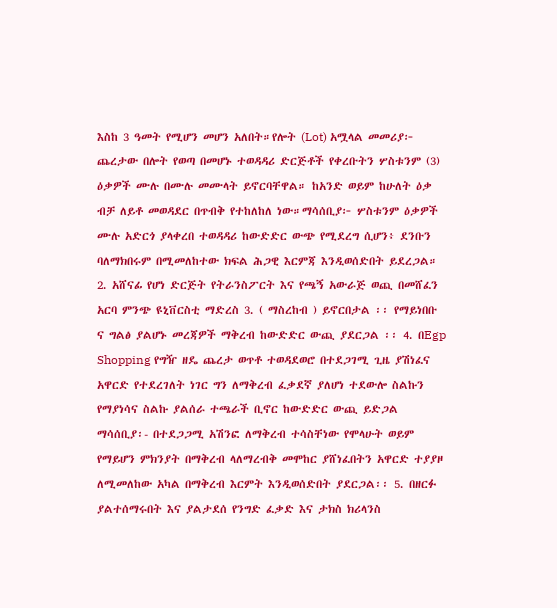እስከ 3 ዓመት የሚሆን መሆን አለበት።የሎት (Lot) አሟላል መመሪያ፦ ጨረታው በሎት የወጣ በመሆኑ ተወዳዳሪ ድርጅቶች የቀረቡትን ሦስቱንም (3) ዕቃዎች ሙሉ በሙሉ መሙላት ይኖርባቸዋል። ከአንድ ወይም ከሁለት ዕቃ ብቻ ለይቶ መወዳደር በጥብቅ የተከለከለ ነው።ማሳሰቢያ፦ ሦስቱንም ዕቃዎች ሙሉ አድርጎ ያላቀረበ ተወዳዳሪ ከውድድር ውጭ የሚደረግ ሲሆን፥ ደንቡን ባለማክበሩም በሚመለከተው ክፍል ሕጋዊ እርምጃ እንዲወሰድበት ይደረጋል። 2. አሸናፊ የሆነ ድርጅት የትራንስፖርት እና የጫኝ አውራጅ ወጪ በመሸፈን አርባ ምንጭ ዩኒቨርስቲ ማድረስ 3. ( ማስረከብ ) ይኖርበታል ፡፡ የማይነበቡ ና ግልፅ ያልሆኑ መረጃዎች ማቅረብ ከውድድር ውጪ ያደርጋል ፡፡ 4. በEgp Shopping የግዥ ዘዴ ጨረታ ወጥቶ ተወዳደወሮ በተደጋገሚ ጊዜ ያሽነፈና አዋርድ የተደረገለት ነገር ግን ለማቅረብ ፈቃደኛ ያለሆነ ተደውሎ ስልኩን የማያነሳና ስልኩ ያልሰራ ተጫራች ቢኖር ከውድድር ውጪ ይድጋል ማሳሰቢያ፡- በተደጋጋሚ አሽንፎ ለማቅረብ ተሳስቸነው የሞላሁት ወይም የማይሆን ምክንያት በማቅረብ ላለማረብቅ መሞከር ያሸነፈበትን አዋርድ ተያያዞ ለሚመለከው አካል በማቅረብ እርምት እንዲወሰድበት ያደርጋል፡፡ 5. በዘርፉ ያልተሰማሩበት እና ያልታደሰ የንግድ ፈቃድ እና ታክስ ክሪላንስ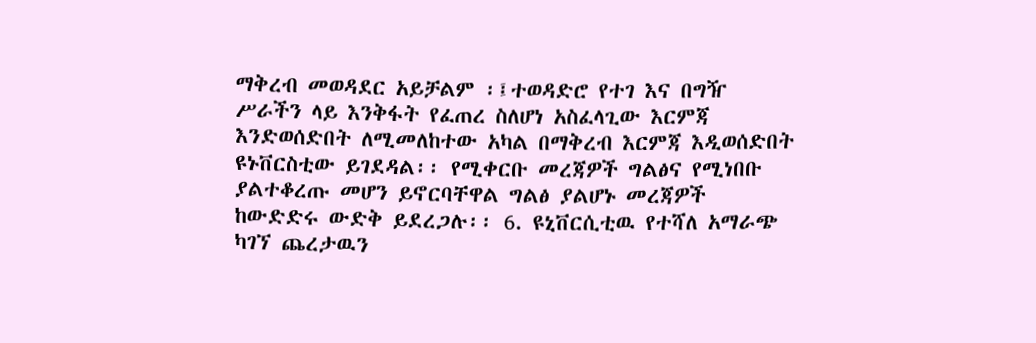ማቅረብ መወዳደር አይቻልም ፡፤ተወዳድሮ የተገ እና በግዥ ሥራችን ላይ እንቅፋት የፈጠረ ስለሆነ አስፈላጊው እርምጃ እንድወሰድበት ለሚመለከተው አካል በማቅረብ እርምጃ እዲወሰድበት ዩኑቨርስቲው ይገደዳል፡፡ የሚቀርቡ መረጃዎች ግልፅና የሚነበቡ ያልተቆረጡ መሆን ይኖርባቸዋል ግልፅ ያልሆኑ መረጃዎች ከውድድሩ ውድቅ ይደረጋሉ፡፡ 6. ዩኒቨርሲቲዉ የተሻለ አማራጭ ካገኘ ጨረታዉን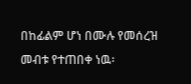በከፊልም ሆነ በሙሉ የመሰረዝ መብቱ የተጠበቀ ነዉ፡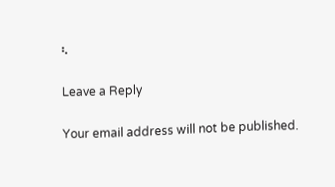፡.

Leave a Reply

Your email address will not be published.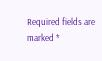Required fields are marked *